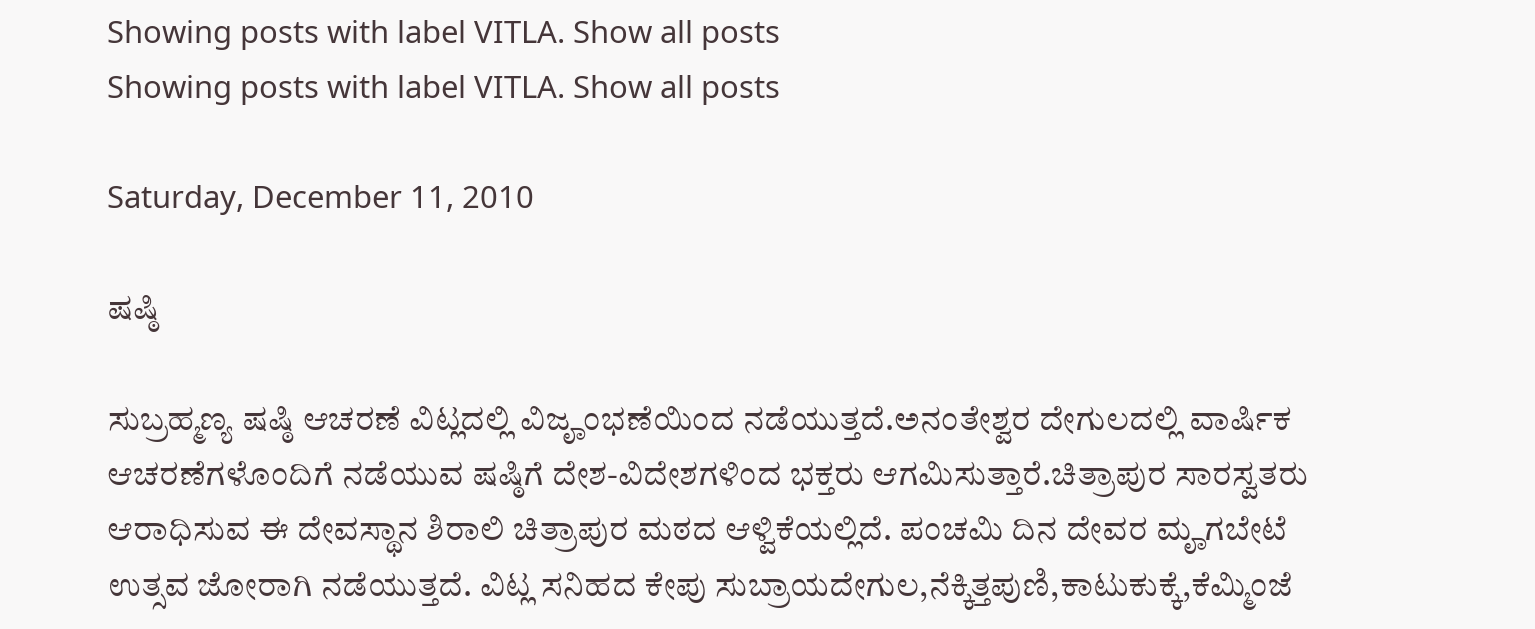Showing posts with label VITLA. Show all posts
Showing posts with label VITLA. Show all posts

Saturday, December 11, 2010

ಷಷ್ಠಿ

ಸುಬ್ರಹ್ಮಣ್ಯ ಷಷ್ಠಿ ಆಚರಣೆ ವಿಟ್ಲದಲ್ಲಿ ವಿಜೄಂಭಣೆಯಿಂದ ನಡೆಯುತ್ತದೆ.ಅನಂತೇಶ್ವರ ದೇಗುಲದಲ್ಲಿ ವಾರ್ಷಿಕ ಆಚರಣೆಗಳೊಂದಿಗೆ ನಡೆಯುವ ಷಷ್ಠಿಗೆ ದೇಶ-ವಿದೇಶಗಳಿಂದ ಭಕ್ತರು ಆಗಮಿಸುತ್ತಾರೆ.ಚಿತ್ರಾಪುರ ಸಾರಸ್ವತರು ಆರಾಧಿಸುವ ಈ ದೇವಸ್ಥಾನ ಶಿರಾಲಿ ಚಿತ್ರಾಪುರ ಮಠದ ಆಳ್ವಿಕೆಯಲ್ಲಿದೆ. ಪಂಚಮಿ ದಿನ ದೇವರ ಮೄಗಬೇಟೆ ಉತ್ಸವ ಜೋರಾಗಿ ನಡೆಯುತ್ತದೆ. ವಿಟ್ಲ ಸನಿಹದ ಕೇಪು ಸುಬ್ರಾಯದೇಗುಲ,ನೆಕ್ಕಿತ್ತಪುಣಿ,ಕಾಟುಕುಕ್ಕೆ,ಕೆಮ್ಮಿಂಜೆ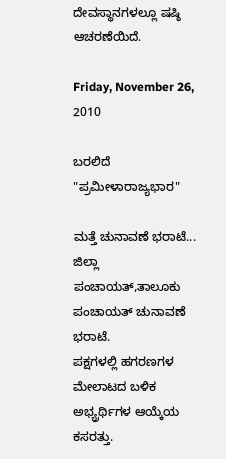ದೇವಸ್ಥಾನಗಳಲ್ಲೂ ಷಷ್ಠಿ ಆಚರಣೆಯಿದೆ.

Friday, November 26, 2010

ಬರಲಿದೆ "ಪ್ರಮೀಳಾರಾಜ್ಯಭಾರ"

ಮತ್ತೆ ಚುನಾವಣೆ ಭರಾಟೆ...
ಜಿಲ್ಲಾ ಪಂಚಾಯತ್,ತಾಲೂಕು ಪಂಚಾಯತ್ ಚುನಾವಣೆ ಭರಾಟೆ.
ಪಕ್ಷಗಳಲ್ಲಿ ಹಗರಣಗಳ ಮೇಲಾಟದ ಬಳಿಕ ಅಭ್ಯ್ರರ್ಥಿಗಳ ಆಯ್ಕೆಯ ಕಸರತ್ತು.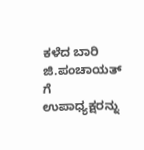ಕಳೆದ ಬಾರಿ ಜಿ.ಪಂಚಾಯತ್ ಗೆ ಉಪಾಧ್ಯಕ್ಷರನ್ನು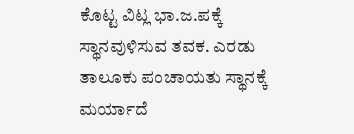ಕೊಟ್ಟ ವಿಟ್ಲ ಭಾ.ಜ.ಪಕ್ಕೆ ಸ್ಥಾನವುಳಿಸುವ ತವಕ. ಎರಡು ತಾಲೂಕು ಪಂಚಾಯತು ಸ್ಥಾನಕ್ಕೆ ಮರ್ಯಾದೆ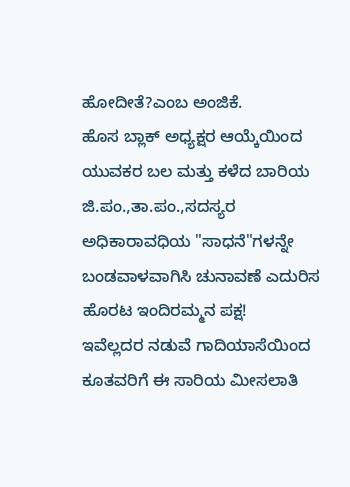ಹೋದೀತೆ?ಎಂಬ ಅಂಜಿಕೆ.
ಹೊಸ ಬ್ಲಾಕ್ ಅಧ್ಯಕ್ಷರ ಆಯ್ಕೆಯಿಂದ ಯುವಕರ ಬಲ ಮತ್ತು ಕಳೆದ ಬಾರಿಯ ಜಿ.ಪಂ.,ತಾ.ಪಂ.,ಸದಸ್ಯರ ಅಧಿಕಾರಾವಧಿಯ "ಸಾಧನೆ"ಗಳನ್ನೇ ಬಂಡವಾಳವಾಗಿಸಿ ಚುನಾವಣೆ ಎದುರಿಸ ಹೊರಟ ಇಂದಿರಮ್ಮನ ಪಕ್ಷ!
ಇವೆಲ್ಲದರ ನಡುವೆ ಗಾದಿಯಾಸೆಯಿಂದ ಕೂತವರಿಗೆ ಈ ಸಾರಿಯ ಮೀಸಲಾತಿ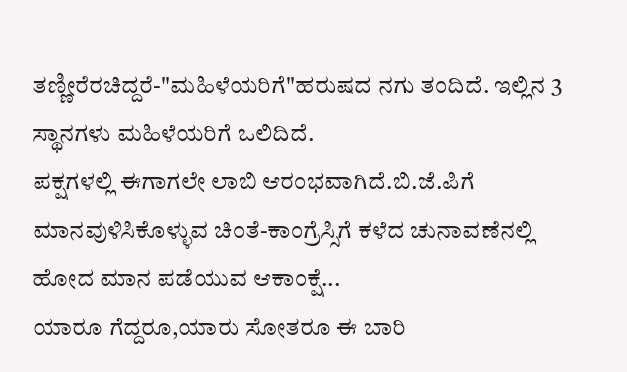ತಣ್ಣೀರೆರಚಿದ್ದರೆ-"ಮಹಿಳೆಯರಿಗೆ"ಹರುಷದ ನಗು ತಂದಿದೆ. ಇಲ್ಲಿನ 3 ಸ್ಥಾನಗಳು ಮಹಿಳೆಯರಿಗೆ ಒಲಿದಿದೆ.
ಪಕ್ಷಗಳಲ್ಲಿ ಈಗಾಗಲೇ ಲಾಬಿ ಆರಂಭವಾಗಿದೆ.ಬಿ.ಜೆ.ಪಿಗೆ ಮಾನವುಳಿಸಿಕೊಳ್ಳುವ ಚಿಂತೆ-ಕಾಂಗ್ರೆಸ್ಸಿಗೆ ಕಳೆದ ಚುನಾವಣೆನಲ್ಲಿ ಹೋದ ಮಾನ ಪಡೆಯುವ ಆಕಾಂಕ್ಷೆ...
ಯಾರೂ ಗೆದ್ದರೂ,ಯಾರು ಸೋತರೂ ಈ ಬಾರಿ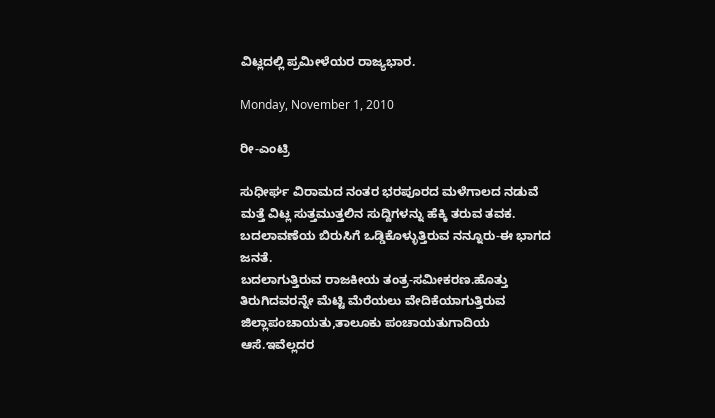ವಿಟ್ಲದಲ್ಲಿ ಪ್ರಮೀಳೆಯರ ರಾಜ್ಯಭಾರ.

Monday, November 1, 2010

ರೀ-ಎಂಟ್ರಿ

ಸುಧೀರ್ಘ ವಿರಾಮದ ನಂತರ ಭರಪೂರದ ಮಳೆಗಾಲದ ನಡುವೆ ಮತ್ತೆ ವಿಟ್ಲ ಸುತ್ತಮುತ್ತಲಿನ ಸುದ್ದಿಗಳನ್ನು ಹೆಕ್ಕಿ ತರುವ ತವಕ.
ಬದಲಾವಣೆಯ ಬಿರುಸಿಗೆ ಒಡ್ಡಿಕೊಳ್ಳುತ್ತಿರುವ ನನ್ನೂರು-ಈ ಭಾಗದ ಜನತೆ.
ಬದಲಾಗುತ್ತಿರುವ ರಾಜಕೀಯ ತಂತ್ರ-ಸಮೀಕರಣ.ಹೊತ್ತು ತಿರುಗಿದವರನ್ನೇ ಮೆಟ್ಟಿ ಮೆರೆಯಲು ವೇದಿಕೆಯಾಗುತ್ತಿರುವ ಜಿಲ್ಲಾಪಂಚಾಯತು,ತಾಲೂಕು ಪಂಚಾಯತುಗಾದಿಯ ಆಸೆ.ಇವೆಲ್ಲದರ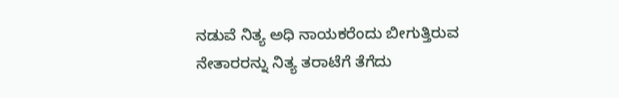ನಡುವೆ ನಿತ್ಯ ಅಧಿ ನಾಯಕರೆಂದು ಬೀಗುತ್ತಿರುವ ನೇತಾರರನ್ನು ನಿತ್ಯ ತರಾಟೆಗೆ ತೆಗೆದು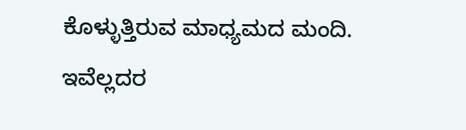ಕೊಳ್ಳುತ್ತಿರುವ ಮಾಧ್ಯಮದ ಮಂದಿ.
ಇವೆಲ್ಲದರ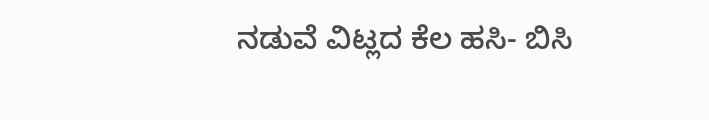ನಡುವೆ ವಿಟ್ಲದ ಕೆಲ ಹಸಿ- ಬಿಸಿ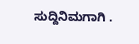ಸುದ್ದಿನಿಮಗಾಗಿ .